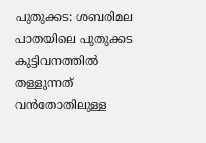പുതുക്കട: ശബരിമല പാതയിലെ പുതുക്കട കുട്ടിവനത്തിൽ തള്ളുന്നത് വൻതോതിലുള്ള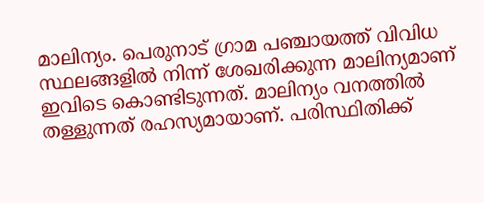മാലിന്യം. പെരുനാട് ഗ്രാമ പഞ്ചായത്ത് വിവിധ സ്ഥലങ്ങളിൽ നിന്ന് ശേഖരിക്കുന്ന മാലിന്യമാണ് ഇവിടെ കൊണ്ടിടുന്നത്. മാലിന്യം വനത്തിൽ തള്ളുന്നത് രഹസ്യമായാണ്. പരിസ്ഥിതിക്ക്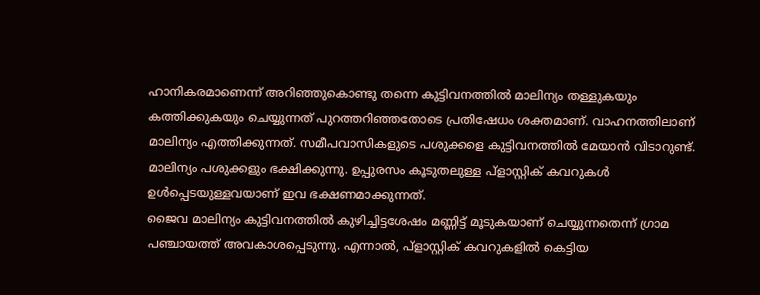ഹാനികരമാണെന്ന് അറിഞ്ഞുകൊണ്ടു തന്നെ കുട്ടിവനത്തിൽ മാലിന്യം തള്ളുകയും കത്തിക്കുകയും ചെയ്യുന്നത് പുറത്തറിഞ്ഞതോടെ പ്രതിഷേധം ശക്തമാണ്. വാഹനത്തിലാണ് മാലിന്യം എത്തിക്കുന്നത്. സമീപവാസികളുടെ പശുക്കളെ കുട്ടിവനത്തിൽ മേയാൻ വിടാറുണ്ട്. മാലിന്യം പശുക്കളും ഭക്ഷിക്കുന്നു. ഉപ്പുരസം കൂടുതലുള്ള പ്ളാസ്റ്റിക് കവറുകൾ ഉൾപ്പെടയുള്ളവയാണ് ഇവ ഭക്ഷണമാക്കുന്നത്.
ജൈവ മാലിന്യം കുട്ടിവനത്തിൽ കുഴിച്ചിട്ടശേഷം മണ്ണിട്ട് മൂടുകയാണ് ചെയ്യുന്നതെന്ന് ഗ്രാമ പഞ്ചായത്ത് അവകാശപ്പെടുന്നു. എന്നാൽ, പ്ളാസ്റ്റിക് കവറുകളിൽ കെട്ടിയ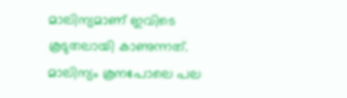മാലിന്യമാണ് ഇവിടെ കൂടുതലായി കാണുന്നത്. മാലിന്യം കൂനപോലെ പല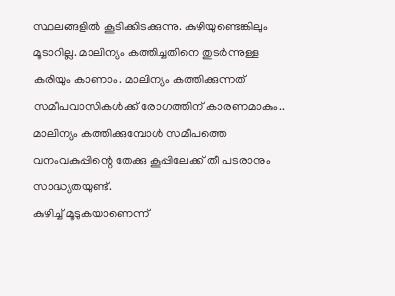സ്ഥലങ്ങളിൽ കൂടിക്കിടക്കുന്നു. കുഴിയുണ്ടെങ്കിലും മൂടാറില്ല. മാലിന്യം കത്തിച്ചതിനെ തുടർന്നുള്ള കരിയും കാണാം. മാലിന്യം കത്തിക്കുന്നത് സമീപവാസികൾക്ക് രോഗത്തിന് കാരണമാകും.. മാലിന്യം കത്തിക്കുമ്പോൾ സമീപത്തെ വനംവകുപ്പിന്റെ തേക്കു കൂപ്പിലേക്ക് തീ പടരാനും സാദ്ധ്യതയുണ്ട്.
കുഴിച്ച് മൂടുകയാണെന്ന്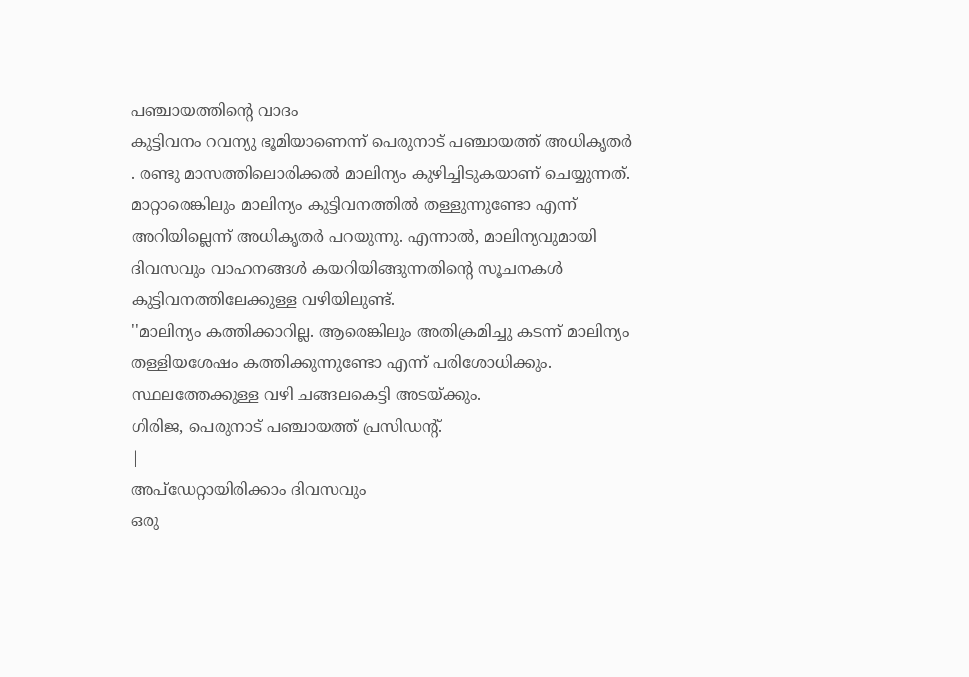പഞ്ചായത്തിന്റെ വാദം
കുട്ടിവനം റവന്യു ഭൂമിയാണെന്ന് പെരുനാട് പഞ്ചായത്ത് അധികൃതർ . രണ്ടു മാസത്തിലൊരിക്കൽ മാലിന്യം കുഴിച്ചിടുകയാണ് ചെയ്യുന്നത്. മാറ്റാരെങ്കിലും മാലിന്യം കുട്ടിവനത്തിൽ തള്ളുന്നുണ്ടോ എന്ന് അറിയില്ലെന്ന് അധികൃതർ പറയുന്നു. എന്നാൽ, മാലിന്യവുമായി ദിവസവും വാഹനങ്ങൾ കയറിയിങ്ങുന്നതിന്റെ സൂചനകൾ കുട്ടിവനത്തിലേക്കുള്ള വഴിയിലുണ്ട്.
''മാലിന്യം കത്തിക്കാറില്ല. ആരെങ്കിലും അതിക്രമിച്ചു കടന്ന് മാലിന്യം തള്ളിയശേഷം കത്തിക്കുന്നുണ്ടോ എന്ന് പരിശോധിക്കും. സ്ഥലത്തേക്കുള്ള വഴി ചങ്ങലകെട്ടി അടയ്ക്കും.
ഗിരിജ, പെരുനാട് പഞ്ചായത്ത് പ്രസിഡന്റ്.
|
അപ്ഡേറ്റായിരിക്കാം ദിവസവും
ഒരു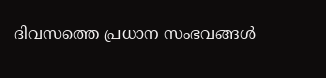ദിവസത്തെ പ്രധാന സംഭവങ്ങൾ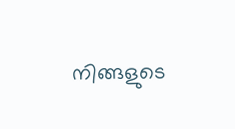നിങ്ങളുടെ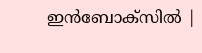ഇൻബോക്സിൽ |